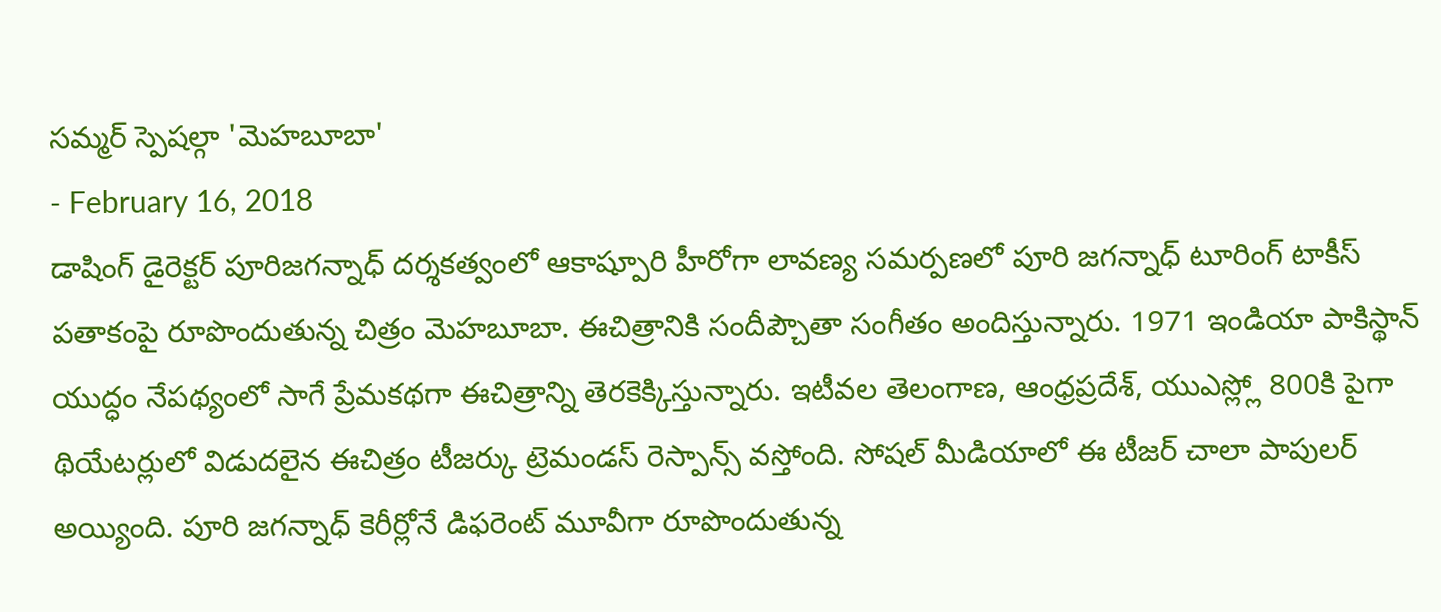సమ్మర్ స్పెషల్గా 'మెహబూబా'
- February 16, 2018
డాషింగ్ డైరెక్టర్ పూరిజగన్నాధ్ దర్శకత్వంలో ఆకాష్పూరి హీరోగా లావణ్య సమర్పణలో పూరి జగన్నాధ్ టూరింగ్ టాకీస్ పతాకంపై రూపొందుతున్న చిత్రం మెహబూబా. ఈచిత్రానికి సందీప్చౌతా సంగీతం అందిస్తున్నారు. 1971 ఇండియా పాకిస్థాన్ యుద్ధం నేపథ్యంలో సాగే ప్రేమకథగా ఈచిత్రాన్ని తెరకెక్కిస్తున్నారు. ఇటీవల తెలంగాణ, ఆంధ్రప్రదేశ్, యుఎస్ల్లో 800కి పైగా థియేటర్లులో విడుదలైన ఈచిత్రం టీజర్కు ట్రెమండస్ రెస్పాన్స్ వస్తోంది. సోషల్ మీడియాలో ఈ టీజర్ చాలా పాపులర్ అయ్యింది. పూరి జగన్నాధ్ కెరీర్లోనే డిఫరెంట్ మూవీగా రూపొందుతున్న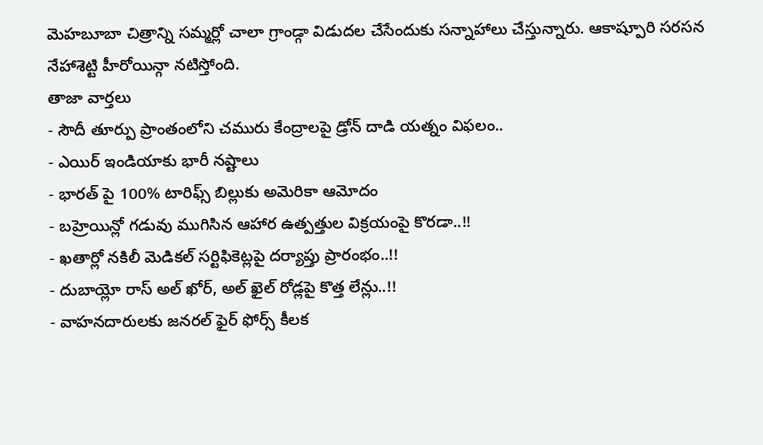మెహబూబా చిత్రాన్ని సమ్మర్లో చాలా గ్రాండ్గా విడుదల చేసేందుకు సన్నాహాలు చేస్తున్నారు. ఆకాష్పూరి సరసన నేహాశెట్టి హీరోయిన్గా నటిస్తోంది.
తాజా వార్తలు
- సౌదీ తూర్పు ప్రాంతంలోని చమురు కేంద్రాలపై డ్రోన్ దాడి యత్నం విఫలం..
- ఎయిర్ ఇండియాకు భారీ నష్టాలు
- భారత్ పై 100% టారిఫ్స్ బిల్లుకు అమెరికా ఆమోదం
- బహ్రెయిన్లో గడువు ముగిసిన ఆహార ఉత్పత్తుల విక్రయంపై కొరడా..!!
- ఖతార్లో నకిలీ మెడికల్ సర్టిఫికెట్లపై దర్యాప్తు ప్రారంభం..!!
- దుబాయ్లో రాస్ అల్ ఖోర్, అల్ ఖైల్ రోడ్లపై కొత్త లేన్లు..!!
- వాహనదారులకు జనరల్ ఫైర్ ఫోర్స్ కీలక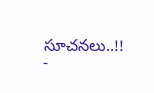సూచనలు..!!
-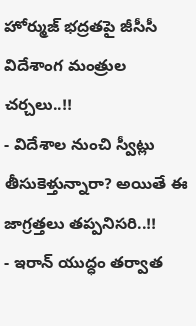హోర్ముజ్ భద్రతపై జీసీసీ విదేశాంగ మంత్రుల చర్చలు..!!
- విదేశాల నుంచి స్వీట్లు తీసుకెళ్తున్నారా? అయితే ఈ జాగ్రత్తలు తప్పనిసరి..!!
- ఇరాన్ యుద్ధం తర్వాత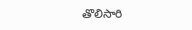తొలిసారి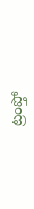ట్రంప్తో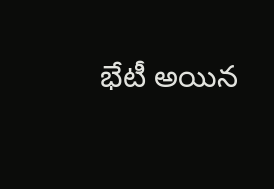భేటీ అయిన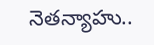నెతన్యాహు..